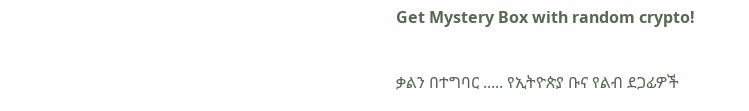Get Mystery Box with random crypto!

ቃልን በተግባር ..... የኢትዮጵያ ቡና የልብ ደጋፊዎች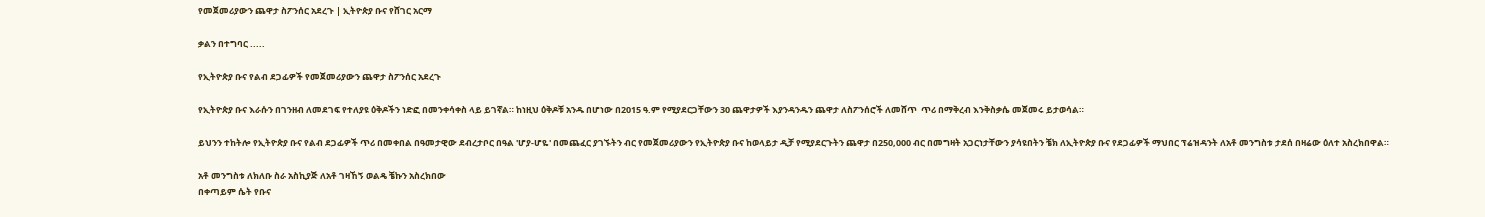የመጀመሪያውን ጨዋታ ስፖንሰር አደረጉ | ኢትዮጵያ ቡና የሸገር አርማ

ቃልን በተግባር .....

የኢትዮጵያ ቡና የልብ ደጋፊዎች የመጀመሪያውን ጨዋታ ስፖንሰር አደረጉ

የኢትዮጵያ ቡና እራሱን በገንዘብ ለመደገፍ የተለያዩ ዕቅዶችን ነድፎ በመንቀሳቀስ ላይ ይገኛል። ከነዚህ ዕቅዶቹ አንዱ በሆነው በ2015 ዓ.ም የሚያደርጋቸውን 30 ጨዋታዎች እያንዳንዱን ጨዋታ ለስፖንሰሮች ለመሸጥ  ጥሪ በማቅረብ እንቅስቃሴ መጀመሩ ይታወሳል።

ይህንን ተከትሎ የኢትዮጵያ ቡና የልብ ደጋፊዎች ጥሪ በመቀበል በዓመታዊው ደብረታቦር በዓል 'ሆያ-ሆዬ' በመጨፈር ያገኙትን ብር የመጀመሪያውን የኢትዮጵያ ቡና ከወላይታ ዲቻ የሚያደርጉትን ጨዋታ በ250,000 ብር በመግዛት አጋርነታቸውን ያሳዩበትን ቼክ ለኢትዮጵያ ቡና የደጋፊዎች ማህበር ፕሬዝዳንት ለአቶ መንግስቱ ታደሰ በዛሬው ዕለተ አስረክበዋል።

አቶ መንግስቱ ለክለቡ ስራ አስኪያጅ ለአቶ ገዛኸኝ ወልዴ ቼኩን አስረክበው
በቀጣይም ሴት የቡና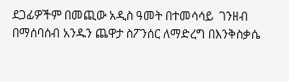ደጋፊዎችም በመጪው አዲስ ዓመት በተመሳሳይ  ገንዘብ በማሰባሰብ አንዱን ጨዋታ ስፖንሰር ለማድረግ በእንቅስቃሴ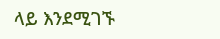ላይ እንደሚገኙ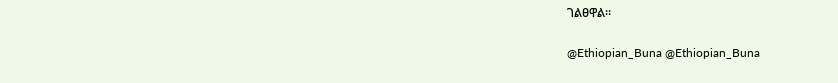ገልፀዋል።

@Ethiopian_Buna @Ethiopian_Buna